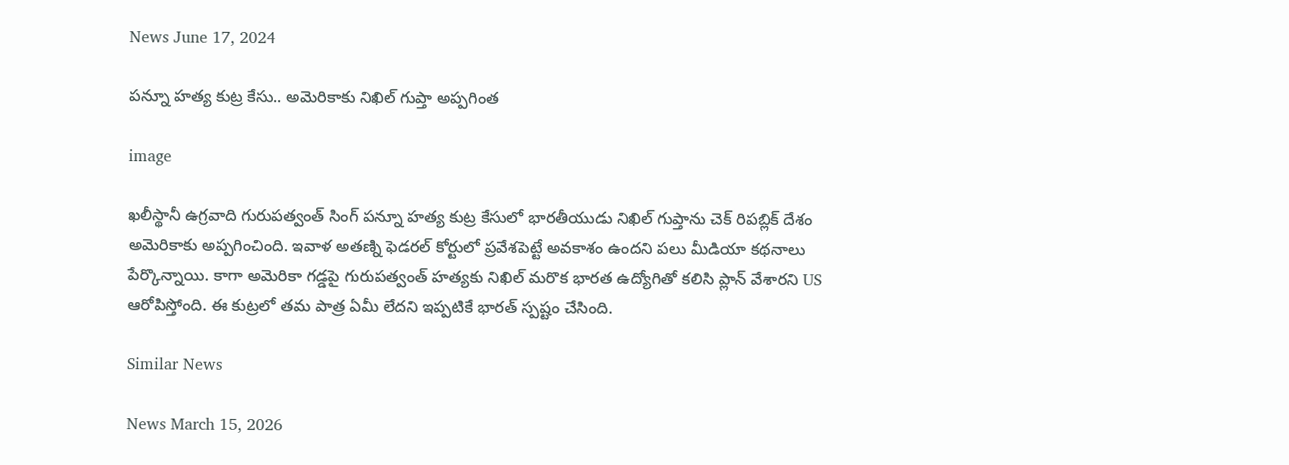News June 17, 2024

పన్నూ హత్య కుట్ర కేసు.. అమెరికాకు నిఖిల్ గుప్తా అప్పగింత

image

ఖలీస్థానీ ఉగ్రవాది గురుపత్వంత్ సింగ్ పన్నూ హత్య కుట్ర కేసులో భారతీయుడు నిఖిల్ గుప్తాను చెక్ రిపబ్లిక్ దేశం అమెరికాకు అప్పగించింది. ఇవాళ అతణ్ని ఫెడరల్ కోర్టులో ప్రవేశపెట్టే అవకాశం ఉందని పలు మీడియా కథనాలు పేర్కొన్నాయి. కాగా అమెరికా గడ్డపై గురుపత్వంత్ హత్యకు నిఖిల్ మరొక భారత ఉద్యోగితో కలిసి ప్లాన్ వేశారని US ఆరోపిస్తోంది. ఈ కుట్రలో తమ పాత్ర ఏమీ లేదని ఇప్పటికే భారత్ స్పష్టం చేసింది.

Similar News

News March 15, 2026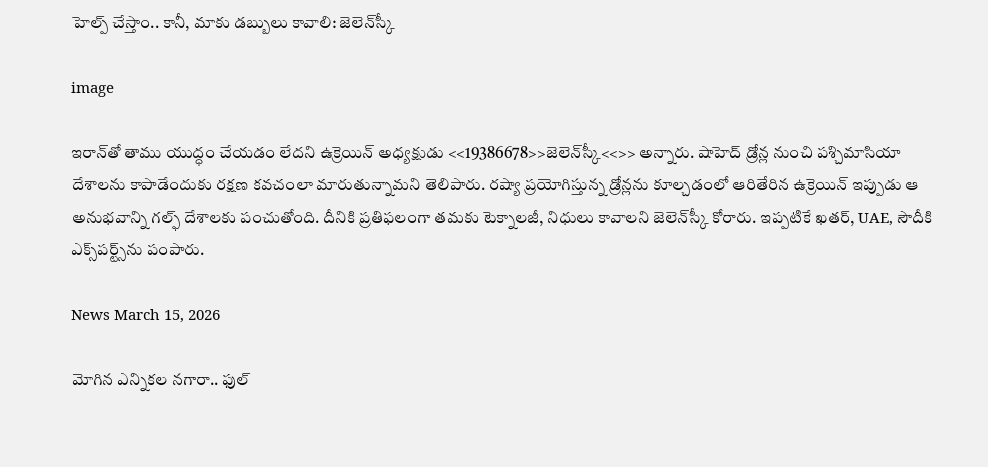హెల్ప్ చేస్తాం.. కానీ, మాకు డబ్బులు కావాలి: జెలెన్‌స్కీ

image

ఇరాన్‌తో తాము యుద్ధం చేయడం లేదని ఉక్రెయిన్ అధ్యక్షుడు <<19386678>>జెలెన్‌స్కీ<<>> అన్నారు. షాహెద్ డ్రోన్ల నుంచి పశ్చిమాసియా దేశాలను కాపాడేందుకు రక్షణ కవచంలా మారుతున్నామని తెలిపారు. రష్యా ప్రయోగిస్తున్న డ్రోన్లను కూల్చడంలో ఆరితేరిన ఉక్రెయిన్ ఇప్పుడు ఆ అనుభవాన్ని గల్ఫ్ దేశాలకు పంచుతోంది. దీనికి ప్రతిఫలంగా తమకు టెక్నాలజీ, నిధులు కావాలని జెలెన్‌స్కీ కోరారు. ఇప్పటికే ఖతర్, UAE, సౌదీకి ఎక్స్‌పర్ట్స్‌ను పంపారు.

News March 15, 2026

మోగిన ఎన్నికల నగారా.. ఫుల్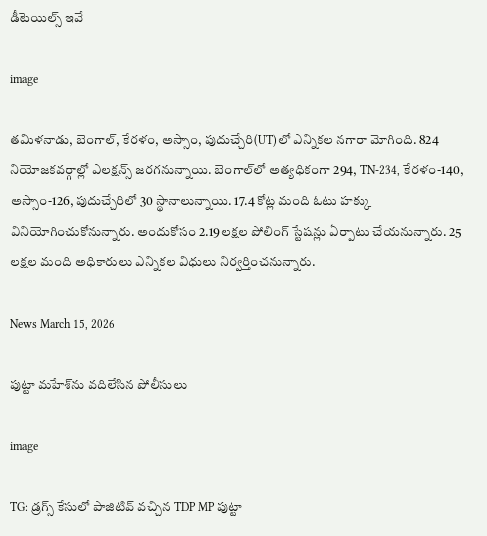డీటెయిల్స్ ఇవే

image

తమిళనాడు, బెంగాల్, కేరళం, అస్సాం, పుదుచ్చేరి(UT)లో ఎన్నికల నగారా మోగింది. 824 నియోజకవర్గాల్లో ఎలక్షన్స్ జరగనున్నాయి. బెంగాల్‌లో అత్యధికంగా 294, TN-234, కేరళం-140, అస్సాం-126, పుదుచ్చేరిలో 30 స్థానాలున్నాయి. 17.4 కోట్ల మంది ఓటు హక్కు వినియోగించుకోనున్నారు. అందుకోసం 2.19లక్షల పోలింగ్ స్టేషన్లు ఏర్పాటు చేయనున్నారు. 25 లక్షల మంది అధికారులు ఎన్నికల విధులు నిర్వర్తించనున్నారు.

News March 15, 2026

పుట్టా మహేశ్‌ను వదిలేసిన పోలీసులు

image

TG: డ్రగ్స్ కేసులో పాజిటివ్ వచ్చిన TDP MP పుట్టా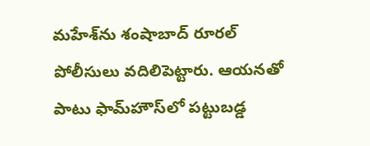మహేశ్‌ను శంషాబాద్ రూరల్ పోలీసులు వదిలిపెట్టారు. ఆయనతో పాటు ఫామ్‌హౌస్‌లో పట్టుబడ్డ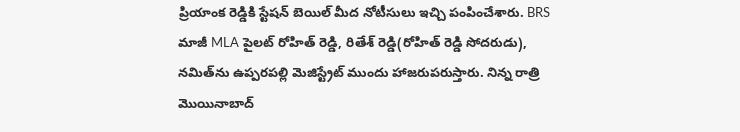ప్రియాంక రెడ్డికి స్టేషన్ బెయిల్ మీద నోటీసులు ఇచ్చి పంపించేశారు. BRS మాజీ MLA పైలట్ రోహిత్ రెడ్డి, రితేశ్ రెడ్డి(రోహిత్ రెడ్డి సోదరుడు), నమిత్‌ను ఉప్పరపల్లి మెజిస్ట్రేట్ ముందు హాజరుపరుస్తారు. నిన్న రాత్రి మొయినాబాద్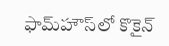ఫామ్‌హౌస్‌లో కొకైన్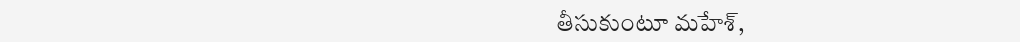తీసుకుంటూ మహేశ్,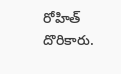రోహిత్ దొరికారు.